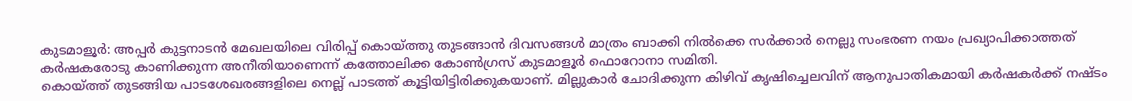കുടമാളൂർ: അപ്പർ കുട്ടനാടൻ മേഖലയിലെ വിരിപ്പ് കൊയ്ത്തു തുടങ്ങാൻ ദിവസങ്ങൾ മാത്രം ബാക്കി നിൽക്കെ സർക്കാർ നെല്ലു സംഭരണ നയം പ്രഖ്യാപിക്കാത്തത് കർഷകരോടു കാണിക്കുന്ന അനീതിയാണെന്ന് കത്തോലിക്ക കോൺഗ്രസ് കുടമാളൂർ ഫൊറോനാ സമിതി.
കൊയ്ത്ത് തുടങ്ങിയ പാടശേഖരങ്ങളിലെ നെല്ല് പാടത്ത് കൂട്ടിയിട്ടിരിക്കുകയാണ്. മില്ലുകാർ ചോദിക്കുന്ന കിഴിവ് കൃഷിച്ചെലവിന് ആനുപാതികമായി കർഷകർക്ക് നഷ്ടം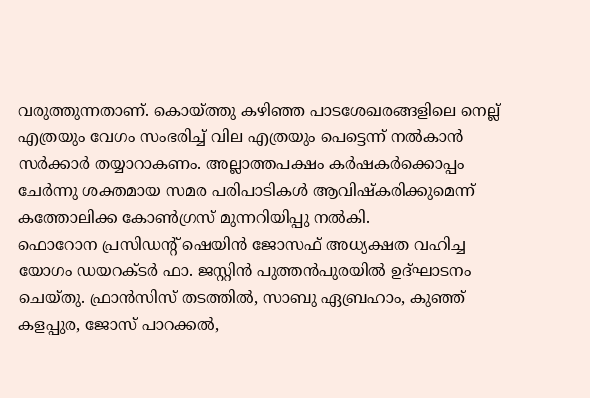വരുത്തുന്നതാണ്. കൊയ്ത്തു കഴിഞ്ഞ പാടശേഖരങ്ങളിലെ നെല്ല് എത്രയും വേഗം സംഭരിച്ച് വില എത്രയും പെട്ടെന്ന് നൽകാൻ സർക്കാർ തയ്യാറാകണം. അല്ലാത്തപക്ഷം കർഷകർക്കൊപ്പം ചേർന്നു ശക്തമായ സമര പരിപാടികൾ ആവിഷ്കരിക്കുമെന്ന് കത്തോലിക്ക കോൺഗ്രസ് മുന്നറിയിപ്പു നൽകി.
ഫൊറോന പ്രസിഡന്റ് ഷെയിൻ ജോസഫ് അധ്യക്ഷത വഹിച്ച യോഗം ഡയറക്ടർ ഫാ. ജസ്റ്റിൻ പുത്തൻപുരയിൽ ഉദ്ഘാടനം ചെയ്തു. ഫ്രാൻസിസ് തടത്തിൽ, സാബു ഏബ്രഹാം, കുഞ്ഞ് കളപ്പുര, ജോസ് പാറക്കൽ,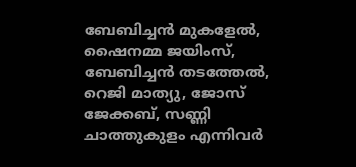ബേബിച്ചൻ മുകളേൽ, ഷൈനമ്മ ജയിംസ്, ബേബിച്ചൻ തടത്തേൽ, റെജി മാത്യു, ജോസ് ജേക്കബ്, സണ്ണി ചാത്തുകുളം എന്നിവർ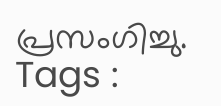പ്രസംഗിച്ചു.
Tags :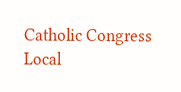Catholic Congress Local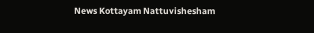News Kottayam Nattuvishesham